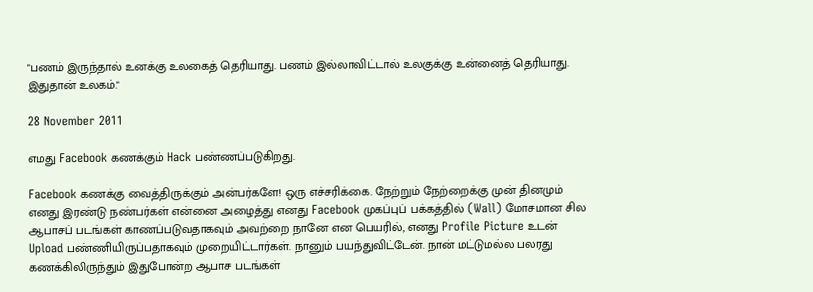"பணம் இருந்தால் உனக்கு உலகைத் தெரியாது. பணம் இல்லாவிட்டால் உலகுக்கு உன்னைத் தெரியாது. இதுதான் உலகம்."

28 November 2011

எமது Facebook கணக்கும் Hack பண்ணப்படுகிறது.

Facebook கணக்கு வைத்திருக்கும் அன்பர்களே! ஒரு எச்சரிக்கை. நேற்றும் நேற்றைக்கு முன் தினமும் எனது இரண்டு நண்பர்கள் என்னை அழைத்து எனது Facebook முகப்புப் பக்கத்தில் (Wall) மோசமான சில ஆபாசப் படங்கள் காணப்படுவதாகவும் அவற்றை நானே என பெயரில், எனது Profile Picture உடன் Upload பண்ணியிருப்பதாகவும் முறையிட்டார்கள். நானும் பயந்துவிட்டேன். நான் மட்டுமல்ல பலரது கணக்கிலிருந்தும் இதுபோன்ற ஆபாச படங்கள்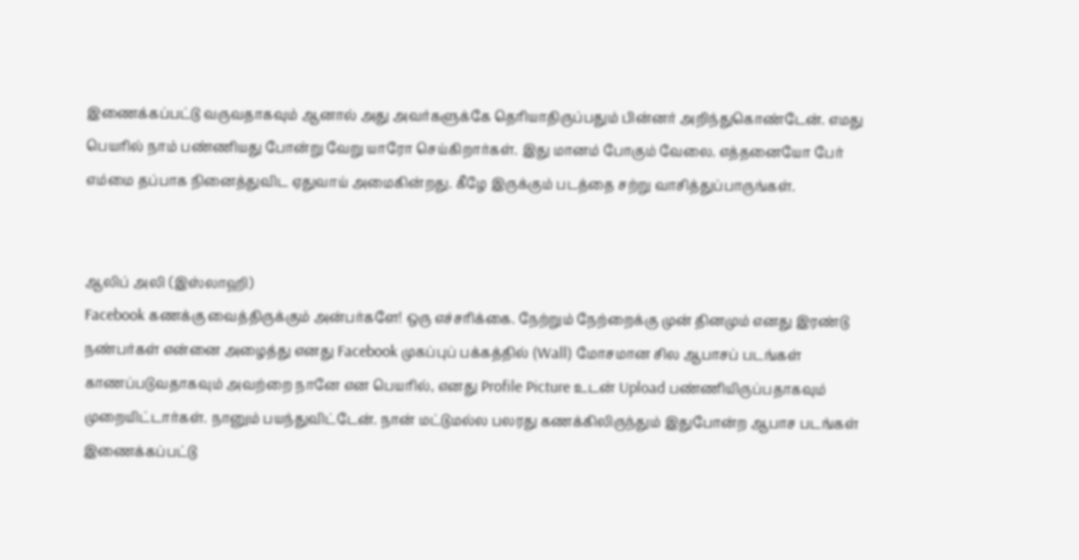இணைக்கப்பட்டு வருவதாகவும் ஆனால் அது அவர்களுக்கே தெரியாதிருப்பதும் பின்னர் அறிந்துகொண்டேன். எமது பெயரில் நாம் பண்ணியது போன்று வேறு யாரோ செய்கிறார்கள். இது மானம் போகும் வேலை. எத்தனையோ பேர் எம்மை தப்பாக நினைத்துவிட ஏதுவாய் அமைகின்றது. கீழே இருக்கும் படத்தை சற்று வாசித்துப்பாருங்கள்.


ஆலிப் அலி (இஸ்லாஹி)
Facebook கணக்கு வைத்திருக்கும் அன்பர்களே! ஒரு எச்சரிக்கை. நேற்றும் நேற்றைக்கு முன் தினமும் எனது இரண்டு நண்பர்கள் என்னை அழைத்து எனது Facebook முகப்புப் பக்கத்தில் (Wall) மோசமான சில ஆபாசப் படங்கள் காணப்படுவதாகவும் அவற்றை நானே என பெயரில், எனது Profile Picture உடன் Upload பண்ணியிருப்பதாகவும் முறையிட்டார்கள். நானும் பயந்துவிட்டேன். நான் மட்டுமல்ல பலரது கணக்கிலிருந்தும் இதுபோன்ற ஆபாச படங்கள் இணைக்கப்பட்டு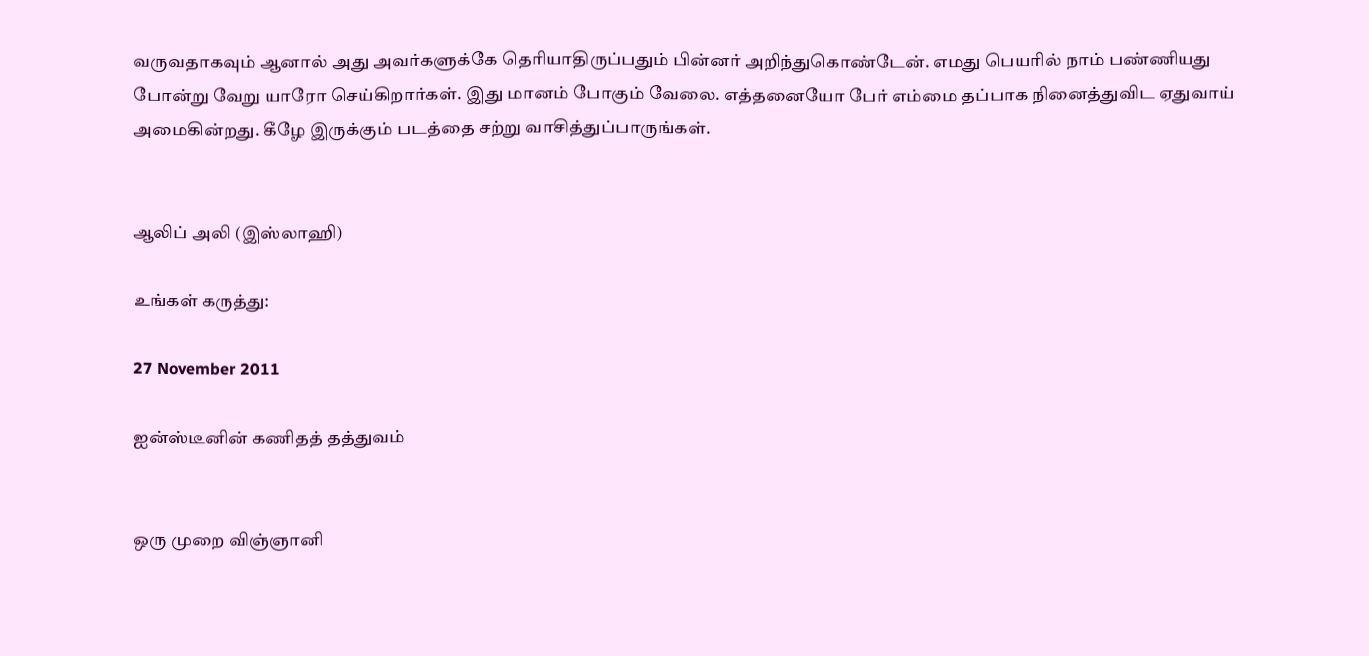வருவதாகவும் ஆனால் அது அவர்களுக்கே தெரியாதிருப்பதும் பின்னர் அறிந்துகொண்டேன். எமது பெயரில் நாம் பண்ணியது போன்று வேறு யாரோ செய்கிறார்கள். இது மானம் போகும் வேலை. எத்தனையோ பேர் எம்மை தப்பாக நினைத்துவிட ஏதுவாய் அமைகின்றது. கீழே இருக்கும் படத்தை சற்று வாசித்துப்பாருங்கள்.


ஆலிப் அலி (இஸ்லாஹி)

உங்கள் கருத்து:

27 November 2011

ஐன்ஸ்டீனின் கணிதத் தத்துவம்


ஒரு முறை விஞ்ஞானி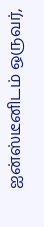ஐன்ஸ்டீனிடம் ஒருவர்,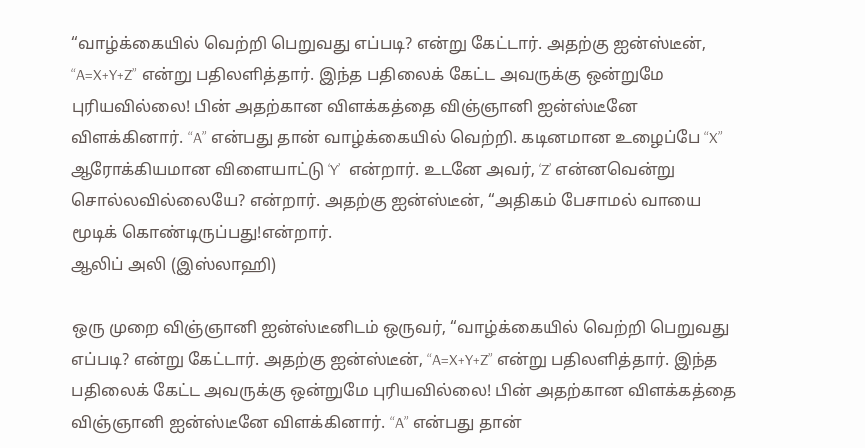“வாழ்க்கையில் வெற்றி பெறுவது எப்படி? என்று கேட்டார். அதற்கு ஐன்ஸ்டீன், “A=X+Y+Z” என்று பதிலளித்தார். இந்த பதிலைக் கேட்ட அவருக்கு ஒன்றுமே புரியவில்லை! பின் அதற்கான விளக்கத்தை விஞ்ஞானி ஐன்ஸ்டீனே விளக்கினார். “A” என்பது தான் வாழ்க்கையில் வெற்றி. கடினமான உழைப்பே “X” ஆரோக்கியமான விளையாட்டு ‘Y’  என்றார். உடனே அவர், ‘Z’ என்னவென்று சொல்லவில்லையே? என்றார். அதற்கு ஐன்ஸ்டீன், “அதிகம் பேசாமல் வாயை மூடிக் கொண்டிருப்பது!என்றார்.
ஆலிப் அலி (இஸ்லாஹி)

ஒரு முறை விஞ்ஞானி ஐன்ஸ்டீனிடம் ஒருவர், “வாழ்க்கையில் வெற்றி பெறுவது எப்படி? என்று கேட்டார். அதற்கு ஐன்ஸ்டீன், “A=X+Y+Z” என்று பதிலளித்தார். இந்த பதிலைக் கேட்ட அவருக்கு ஒன்றுமே புரியவில்லை! பின் அதற்கான விளக்கத்தை விஞ்ஞானி ஐன்ஸ்டீனே விளக்கினார். “A” என்பது தான்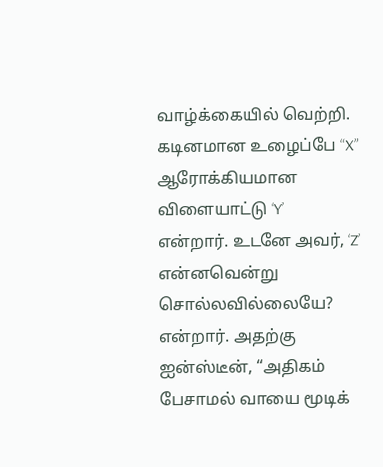வாழ்க்கையில் வெற்றி. கடினமான உழைப்பே “X” ஆரோக்கியமான விளையாட்டு ‘Y’  என்றார். உடனே அவர், ‘Z’ என்னவென்று சொல்லவில்லையே? என்றார். அதற்கு ஐன்ஸ்டீன், “அதிகம் பேசாமல் வாயை மூடிக்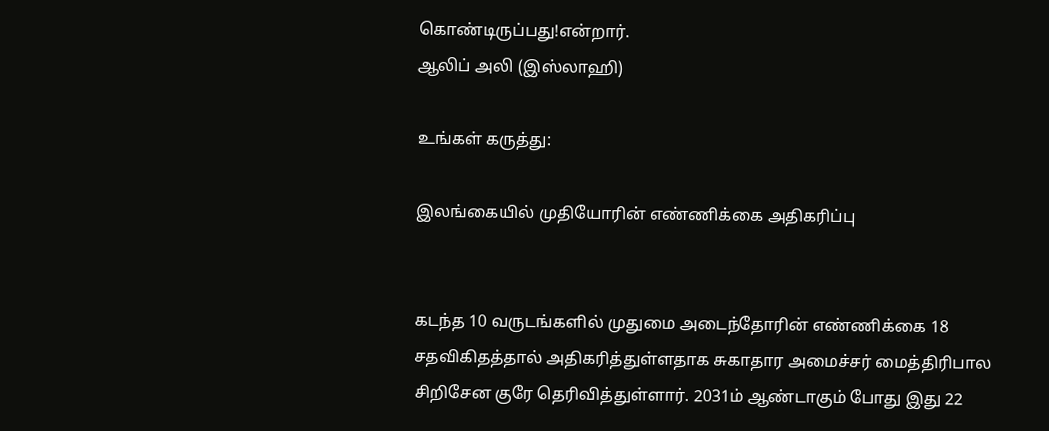கொண்டிருப்பது!என்றார்.
ஆலிப் அலி (இஸ்லாஹி)

உங்கள் கருத்து:

இலங்கையில் முதியோரின் எண்ணிக்கை அதிகரிப்பு


கடந்த 10 வருடங்களில் முதுமை அடைந்தோரின் எண்ணிக்கை 18 சதவிகிதத்தால் அதிகரித்துள்ளதாக சுகாதார அமைச்சர் மைத்திரிபால சிறிசேன குரே தெரிவித்துள்ளார். 2031ம் ஆண்டாகும் போது இது 22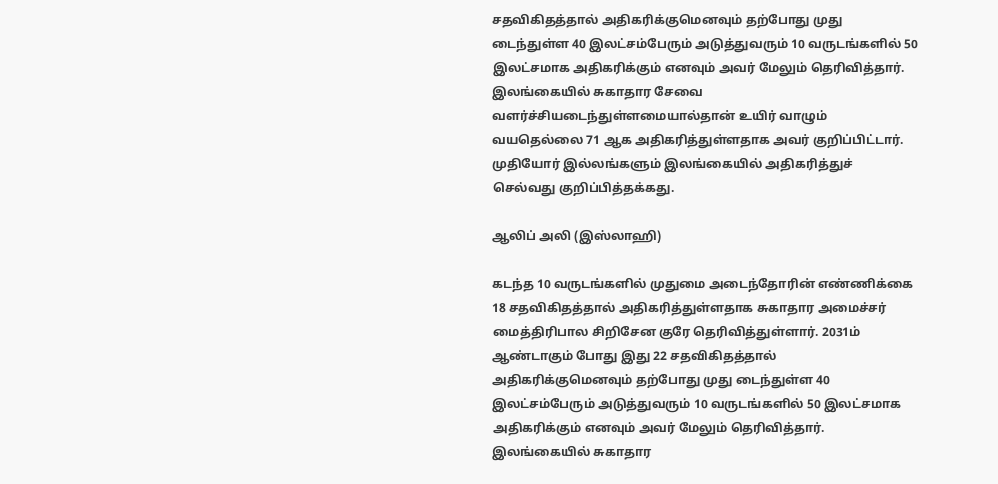சதவிகிதத்தால் அதிகரிக்குமெனவும் தற்போது முது டைந்துள்ள 40 இலட்சம்பேரும் அடுத்துவரும் 10 வருடங்களில் 50 இலட்சமாக அதிகரிக்கும் எனவும் அவர் மேலும் தெரிவித்தார். இலங்கையில் சுகாதார சேவை வளர்ச்சியடைந்துள்ளமையால்தான் உயிர் வாழும் வயதெல்லை 71 ஆக அதிகரித்துள்ளதாக அவர் குறிப்பிட்டார். முதியோர் இல்லங்களும் இலங்கையில் அதிகரித்துச் செல்வது குறிப்பித்தக்கது.

ஆலிப் அலி (இஸ்லாஹி)

கடந்த 10 வருடங்களில் முதுமை அடைந்தோரின் எண்ணிக்கை 18 சதவிகிதத்தால் அதிகரித்துள்ளதாக சுகாதார அமைச்சர் மைத்திரிபால சிறிசேன குரே தெரிவித்துள்ளார். 2031ம் ஆண்டாகும் போது இது 22 சதவிகிதத்தால் அதிகரிக்குமெனவும் தற்போது முது டைந்துள்ள 40 இலட்சம்பேரும் அடுத்துவரும் 10 வருடங்களில் 50 இலட்சமாக அதிகரிக்கும் எனவும் அவர் மேலும் தெரிவித்தார். இலங்கையில் சுகாதார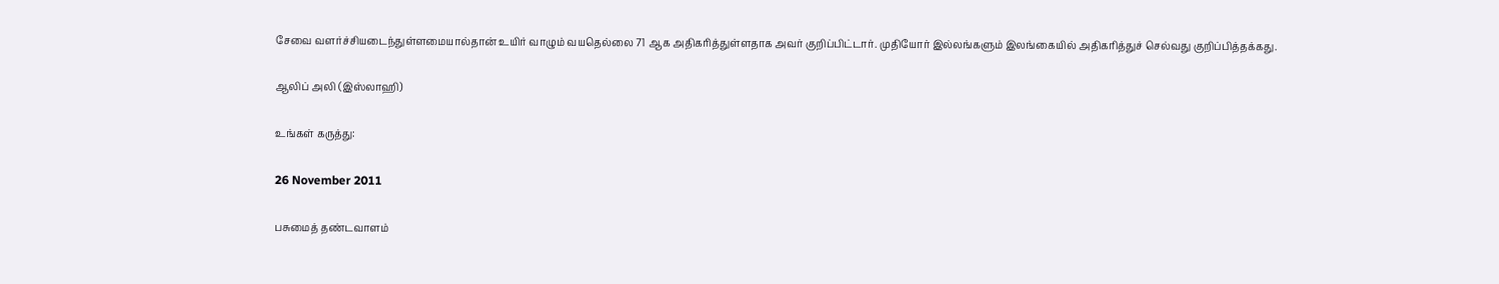சேவை வளர்ச்சியடைந்துள்ளமையால்தான் உயிர் வாழும் வயதெல்லை 71 ஆக அதிகரித்துள்ளதாக அவர் குறிப்பிட்டார். முதியோர் இல்லங்களும் இலங்கையில் அதிகரித்துச் செல்வது குறிப்பித்தக்கது.

ஆலிப் அலி (இஸ்லாஹி)

உங்கள் கருத்து:

26 November 2011

பசுமைத் தண்டவாளம்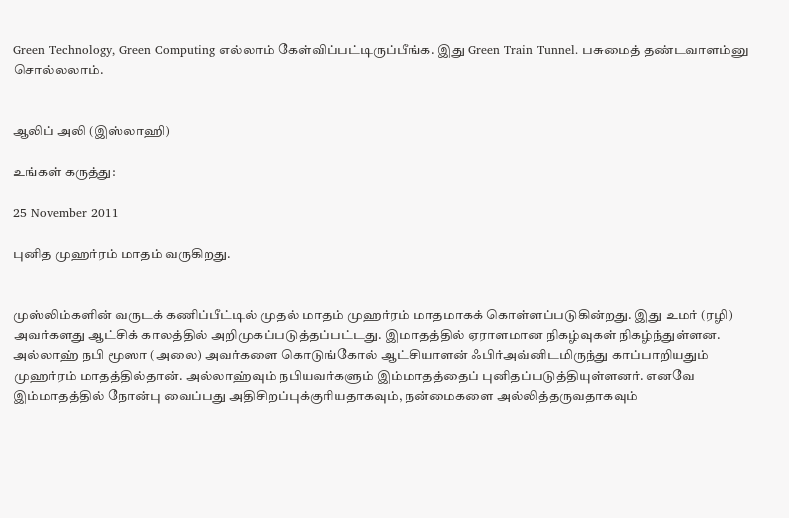Green Technology, Green Computing எல்லாம் கேள்விப்பட்டிருப்பீங்க. இது Green Train Tunnel. பசுமைத் தண்டவாளம்னு சொல்லலாம்.


ஆலிப் அலி (இஸ்லாஹி)

உங்கள் கருத்து:

25 November 2011

புனித முஹர்ரம் மாதம் வருகிறது.


முஸ்லிம்களின் வருடக் கணிப்பீட்டில் முதல் மாதம் முஹர்ரம் மாதமாகக் கொள்ளப்படுகின்றது. இது உமர் (ரழி) அவர்களது ஆட்சிக் காலத்தில் அறிமுகப்படுத்தப்பட்டது. இமாதத்தில் ஏராளமான நிகழ்வுகள் நிகழ்ந்துள்ளன. அல்லாஹ் நபி மூஸா (அலை) அவர்களை கொடுங்கோல் ஆட்சியாளன் ஃபிர்அவ்னிடமிருந்து காப்பாறியதும் முஹர்ரம் மாதத்தில்தான். அல்லாஹ்வும் நபியவர்களும் இம்மாதத்தைப் புனிதப்படுத்தியுள்ளனர். எனவே இம்மாதத்தில் நோன்பு வைப்பது அதிசிறப்புக்குரியதாகவும், நன்மைகளை அல்லித்தருவதாகவும்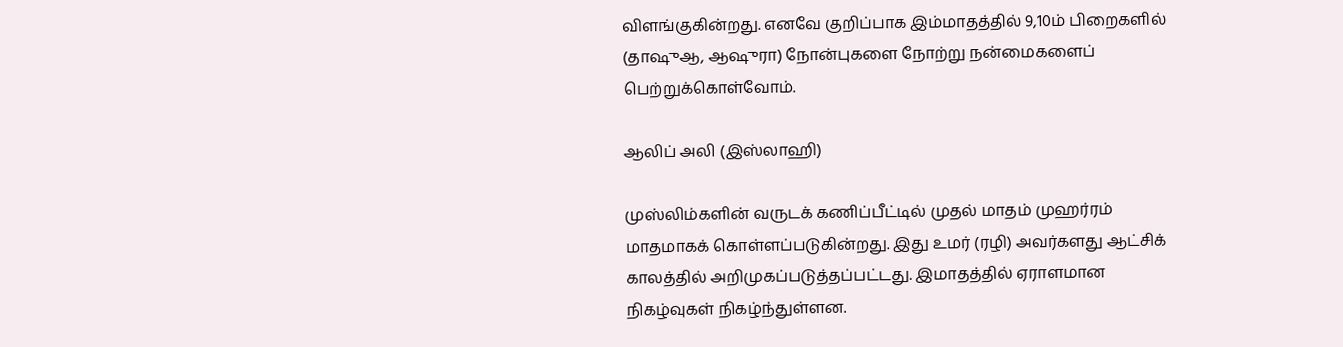விளங்குகின்றது. எனவே குறிப்பாக இம்மாதத்தில் 9,10ம் பிறைகளில் (தாஷுஆ, ஆஷுரா) நோன்புகளை நோற்று நன்மைகளைப் பெற்றுக்கொள்வோம்.

ஆலிப் அலி (இஸ்லாஹி)

முஸ்லிம்களின் வருடக் கணிப்பீட்டில் முதல் மாதம் முஹர்ரம் மாதமாகக் கொள்ளப்படுகின்றது. இது உமர் (ரழி) அவர்களது ஆட்சிக் காலத்தில் அறிமுகப்படுத்தப்பட்டது. இமாதத்தில் ஏராளமான நிகழ்வுகள் நிகழ்ந்துள்ளன.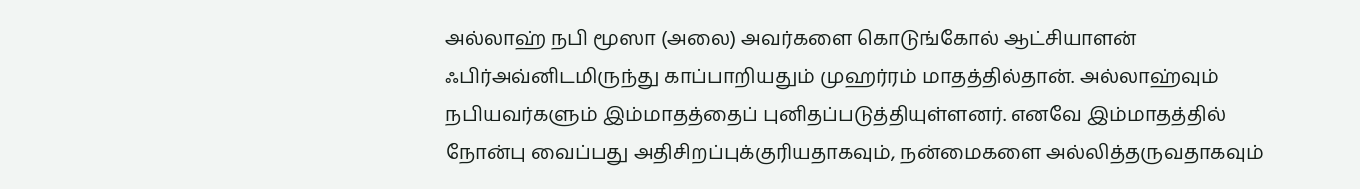அல்லாஹ் நபி மூஸா (அலை) அவர்களை கொடுங்கோல் ஆட்சியாளன் ஃபிர்அவ்னிடமிருந்து காப்பாறியதும் முஹர்ரம் மாதத்தில்தான். அல்லாஹ்வும் நபியவர்களும் இம்மாதத்தைப் புனிதப்படுத்தியுள்ளனர். எனவே இம்மாதத்தில் நோன்பு வைப்பது அதிசிறப்புக்குரியதாகவும், நன்மைகளை அல்லித்தருவதாகவும்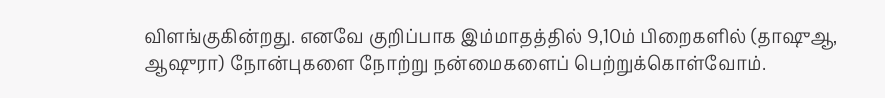விளங்குகின்றது. எனவே குறிப்பாக இம்மாதத்தில் 9,10ம் பிறைகளில் (தாஷுஆ, ஆஷுரா) நோன்புகளை நோற்று நன்மைகளைப் பெற்றுக்கொள்வோம்.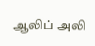ஆலிப் அலி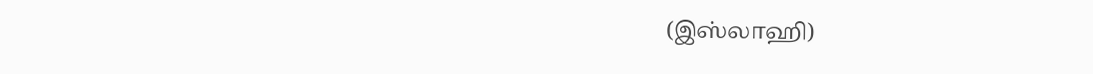(இஸ்லாஹி)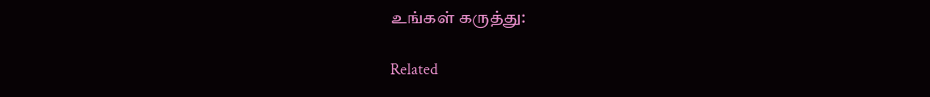உங்கள் கருத்து:

Related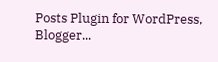Posts Plugin for WordPress, Blogger...